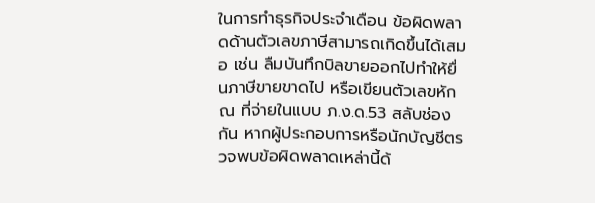ในการทำธุรกิจประจำเดือน ข้อผิดพลาดด้านตัวเลขภาษีสามารถเกิดขึ้นได้เสมอ เช่น ลืมบันทึกบิลขายออกไปทำให้ยื่นภาษีขายขาดไป หรือเขียนตัวเลขหัก ณ ที่จ่ายในแบบ ภ.ง.ด.53 สลับช่องกัน หากผู้ประกอบการหรือนักบัญชีตรวจพบข้อผิดพลาดเหล่านี้ด้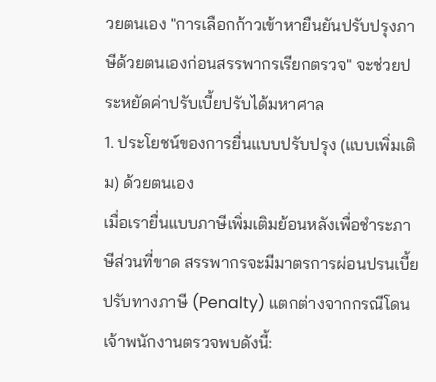วยตนเอง "การเลือกก้าวเข้าหายืนยันปรับปรุงภาษีด้วยตนเองก่อนสรรพากรเรียกตรวจ" จะช่วยประหยัดค่าปรับเบี้ยปรับได้มหาศาล
1. ประโยชน์ของการยื่นแบบปรับปรุง (แบบเพิ่มเติม) ด้วยตนเอง
เมื่อเรายื่นแบบภาษีเพิ่มเติมย้อนหลังเพื่อชำระภาษีส่วนที่ขาด สรรพากรจะมีมาตรการผ่อนปรนเบี้ยปรับทางภาษี (Penalty) แตกต่างจากกรณีโดนเจ้าพนักงานตรวจพบดังนี้: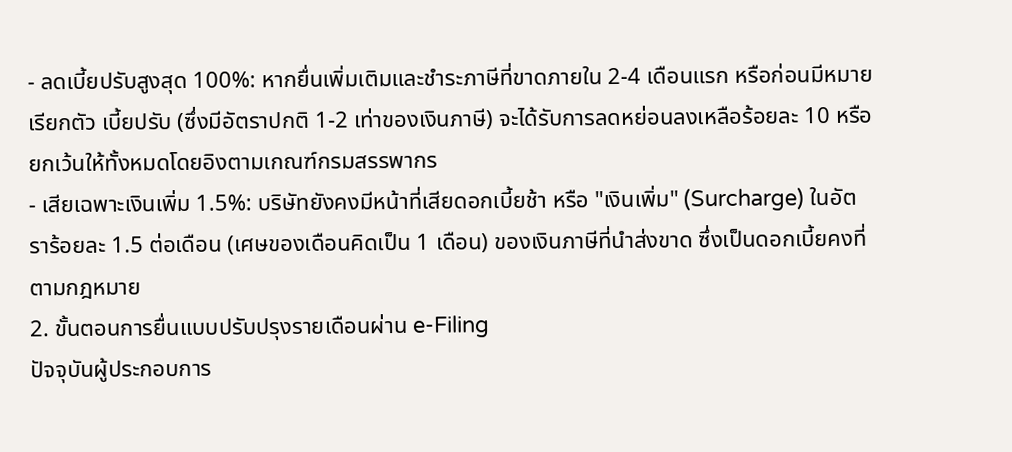- ลดเบี้ยปรับสูงสุด 100%: หากยื่นเพิ่มเติมและชำระภาษีที่ขาดภายใน 2-4 เดือนแรก หรือก่อนมีหมายเรียกตัว เบี้ยปรับ (ซึ่งมีอัตราปกติ 1-2 เท่าของเงินภาษี) จะได้รับการลดหย่อนลงเหลือร้อยละ 10 หรือยกเว้นให้ทั้งหมดโดยอิงตามเกณฑ์กรมสรรพากร
- เสียเฉพาะเงินเพิ่ม 1.5%: บริษัทยังคงมีหน้าที่เสียดอกเบี้ยช้า หรือ "เงินเพิ่ม" (Surcharge) ในอัตราร้อยละ 1.5 ต่อเดือน (เศษของเดือนคิดเป็น 1 เดือน) ของเงินภาษีที่นำส่งขาด ซึ่งเป็นดอกเบี้ยคงที่ตามกฎหมาย
2. ขั้นตอนการยื่นแบบปรับปรุงรายเดือนผ่าน e-Filing
ปัจจุบันผู้ประกอบการ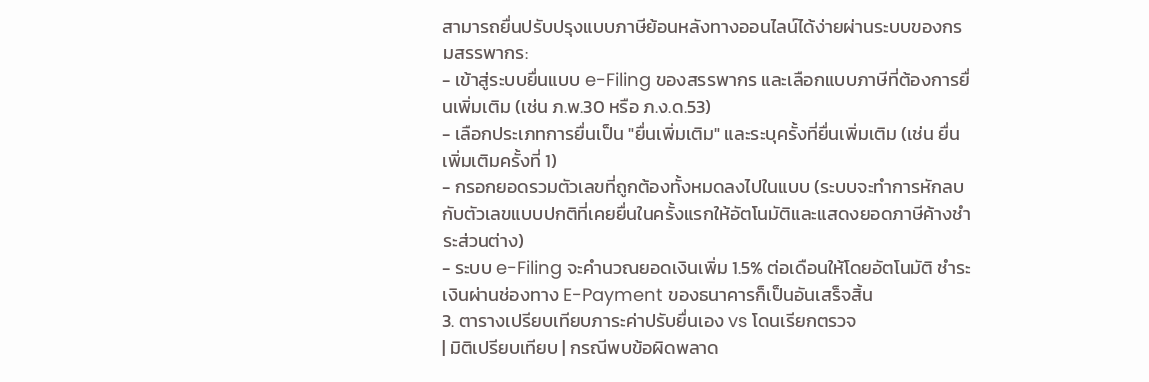สามารถยื่นปรับปรุงแบบภาษีย้อนหลังทางออนไลน์ได้ง่ายผ่านระบบของกรมสรรพากร:
- เข้าสู่ระบบยื่นแบบ e-Filing ของสรรพากร และเลือกแบบภาษีที่ต้องการยื่นเพิ่มเติม (เช่น ภ.พ.30 หรือ ภ.ง.ด.53)
- เลือกประเภทการยื่นเป็น "ยื่นเพิ่มเติม" และระบุครั้งที่ยื่นเพิ่มเติม (เช่น ยื่นเพิ่มเติมครั้งที่ 1)
- กรอกยอดรวมตัวเลขที่ถูกต้องทั้งหมดลงไปในแบบ (ระบบจะทำการหักลบกับตัวเลขแบบปกติที่เคยยื่นในครั้งแรกให้อัตโนมัติและแสดงยอดภาษีค้างชำระส่วนต่าง)
- ระบบ e-Filing จะคำนวณยอดเงินเพิ่ม 1.5% ต่อเดือนให้โดยอัตโนมัติ ชำระเงินผ่านช่องทาง E-Payment ของธนาคารก็เป็นอันเสร็จสิ้น
3. ตารางเปรียบเทียบภาระค่าปรับยื่นเอง vs โดนเรียกตรวจ
| มิติเปรียบเทียบ | กรณีพบข้อผิดพลาด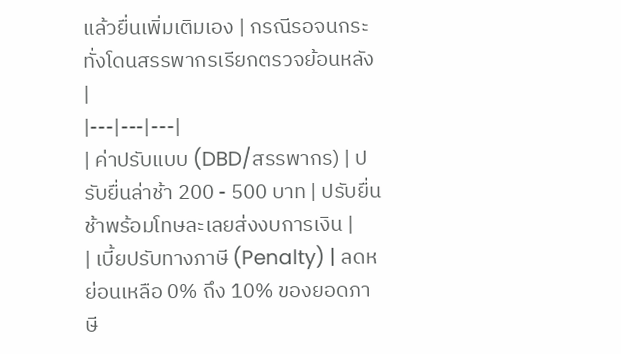แล้วยื่นเพิ่มเติมเอง | กรณีรอจนกระทั่งโดนสรรพากรเรียกตรวจย้อนหลัง |
|---|---|---|
| ค่าปรับแบบ (DBD/สรรพากร) | ปรับยื่นล่าช้า 200 - 500 บาท | ปรับยื่นช้าพร้อมโทษละเลยส่งงบการเงิน |
| เบี้ยปรับทางภาษี (Penalty) | ลดหย่อนเหลือ 0% ถึง 10% ของยอดภาษี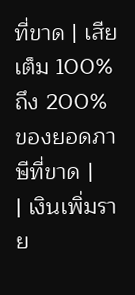ที่ขาด | เสียเต็ม 100% ถึง 200% ของยอดภาษีที่ขาด |
| เงินเพิ่มราย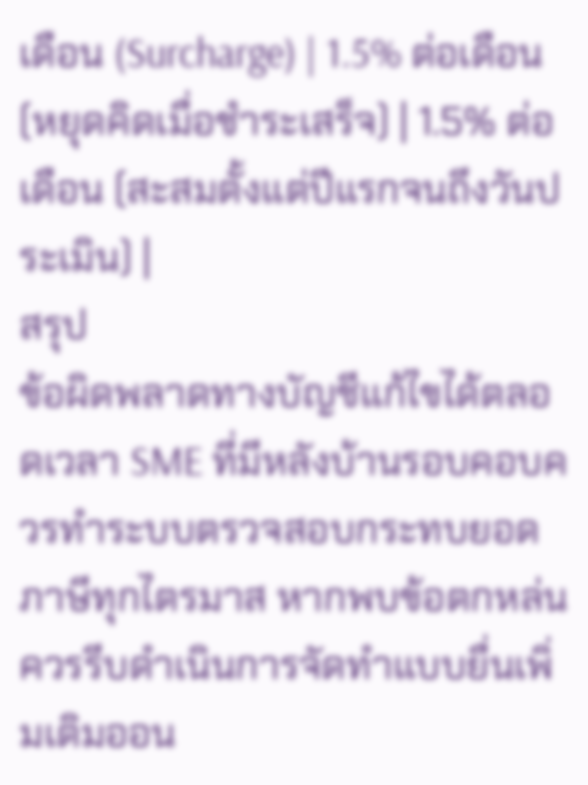เดือน (Surcharge) | 1.5% ต่อเดือน (หยุดคิดเมื่อชำระเสร็จ) | 1.5% ต่อเดือน (สะสมตั้งแต่ปีแรกจนถึงวันประเมิน) |
สรุป
ข้อผิดพลาดทางบัญชีแก้ไขได้ตลอดเวลา SME ที่มีหลังบ้านรอบคอบควรทำระบบตรวจสอบกระทบยอดภาษีทุกไตรมาส หากพบข้อตกหล่นควรรีบดำเนินการจัดทำแบบยื่นเพิ่มเติมออน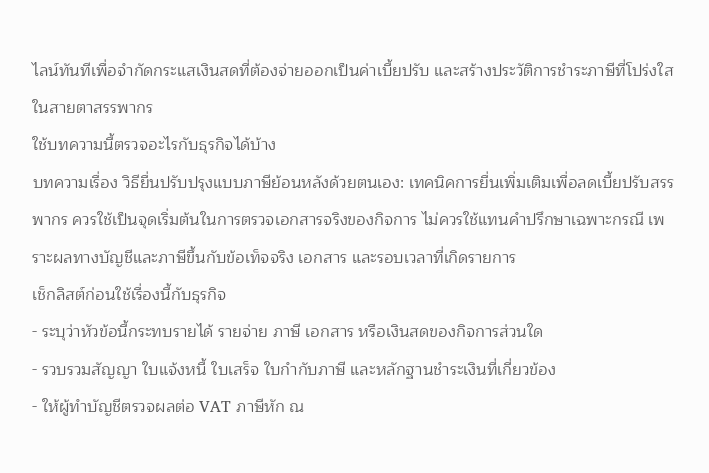ไลน์ทันทีเพื่อจำกัดกระแสเงินสดที่ต้องจ่ายออกเป็นค่าเบี้ยปรับ และสร้างประวัติการชำระภาษีที่โปร่งใสในสายตาสรรพากร
ใช้บทความนี้ตรวจอะไรกับธุรกิจได้บ้าง
บทความเรื่อง วิธียื่นปรับปรุงแบบภาษีย้อนหลังด้วยตนเอง: เทคนิคการยื่นเพิ่มเติมเพื่อลดเบี้ยปรับสรรพากร ควรใช้เป็นจุดเริ่มต้นในการตรวจเอกสารจริงของกิจการ ไม่ควรใช้แทนคำปรึกษาเฉพาะกรณี เพราะผลทางบัญชีและภาษีขึ้นกับข้อเท็จจริง เอกสาร และรอบเวลาที่เกิดรายการ
เช็กลิสต์ก่อนใช้เรื่องนี้กับธุรกิจ
- ระบุว่าหัวข้อนี้กระทบรายได้ รายจ่าย ภาษี เอกสาร หรือเงินสดของกิจการส่วนใด
- รวบรวมสัญญา ใบแจ้งหนี้ ใบเสร็จ ใบกำกับภาษี และหลักฐานชำระเงินที่เกี่ยวข้อง
- ให้ผู้ทำบัญชีตรวจผลต่อ VAT ภาษีหัก ณ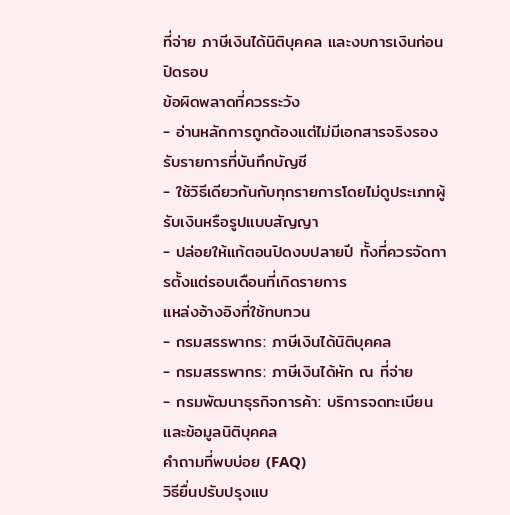ที่จ่าย ภาษีเงินได้นิติบุคคล และงบการเงินก่อนปิดรอบ
ข้อผิดพลาดที่ควรระวัง
- อ่านหลักการถูกต้องแต่ไม่มีเอกสารจริงรองรับรายการที่บันทึกบัญชี
- ใช้วิธีเดียวกันกับทุกรายการโดยไม่ดูประเภทผู้รับเงินหรือรูปแบบสัญญา
- ปล่อยให้แก้ตอนปิดงบปลายปี ทั้งที่ควรจัดการตั้งแต่รอบเดือนที่เกิดรายการ
แหล่งอ้างอิงที่ใช้ทบทวน
- กรมสรรพากร: ภาษีเงินได้นิติบุคคล
- กรมสรรพากร: ภาษีเงินได้หัก ณ ที่จ่าย
- กรมพัฒนาธุรกิจการค้า: บริการจดทะเบียนและข้อมูลนิติบุคคล
คำถามที่พบบ่อย (FAQ)
วิธียื่นปรับปรุงแบ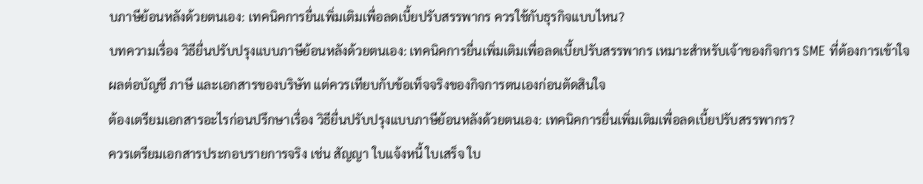บภาษีย้อนหลังด้วยตนเอง: เทคนิคการยื่นเพิ่มเติมเพื่อลดเบี้ยปรับสรรพากร ควรใช้กับธุรกิจแบบไหน?
บทความเรื่อง วิธียื่นปรับปรุงแบบภาษีย้อนหลังด้วยตนเอง: เทคนิคการยื่นเพิ่มเติมเพื่อลดเบี้ยปรับสรรพากร เหมาะสำหรับเจ้าของกิจการ SME ที่ต้องการเข้าใจผลต่อบัญชี ภาษี และเอกสารของบริษัท แต่ควรเทียบกับข้อเท็จจริงของกิจการตนเองก่อนตัดสินใจ
ต้องเตรียมเอกสารอะไรก่อนปรึกษาเรื่อง วิธียื่นปรับปรุงแบบภาษีย้อนหลังด้วยตนเอง: เทคนิคการยื่นเพิ่มเติมเพื่อลดเบี้ยปรับสรรพากร?
ควรเตรียมเอกสารประกอบรายการจริง เช่น สัญญา ใบแจ้งหนี้ ใบเสร็จ ใบ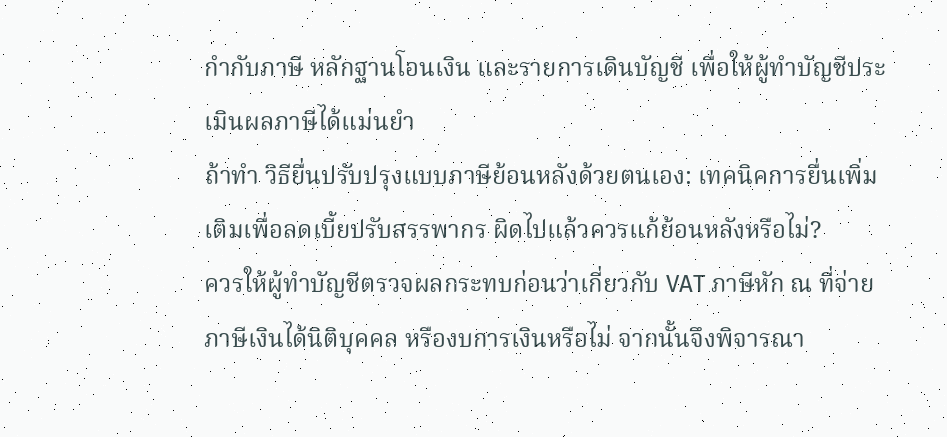กำกับภาษี หลักฐานโอนเงิน และรายการเดินบัญชี เพื่อให้ผู้ทำบัญชีประเมินผลภาษีได้แม่นยำ
ถ้าทำ วิธียื่นปรับปรุงแบบภาษีย้อนหลังด้วยตนเอง: เทคนิคการยื่นเพิ่มเติมเพื่อลดเบี้ยปรับสรรพากร ผิดไปแล้วควรแก้ย้อนหลังหรือไม่?
ควรให้ผู้ทำบัญชีตรวจผลกระทบก่อนว่าเกี่ยวกับ VAT ภาษีหัก ณ ที่จ่าย ภาษีเงินได้นิติบุคคล หรืองบการเงินหรือไม่ จากนั้นจึงพิจารณา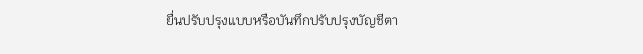ยื่นปรับปรุงแบบหรือบันทึกปรับปรุงบัญชีตา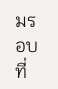มรอบที่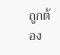ถูกต้อง